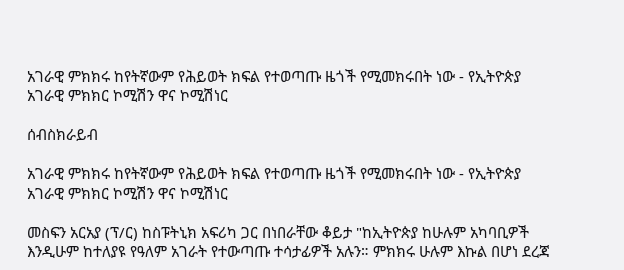አገራዊ ምክክሩ ከየትኛውም የሕይወት ክፍል የተወጣጡ ዜጎች የሚመክሩበት ነው - የኢትዮጵያ አገራዊ ምክክር ኮሚሽን ዋና ኮሚሽነር

ሰብስክራይብ

አገራዊ ምክክሩ ከየትኛውም የሕይወት ክፍል የተወጣጡ ዜጎች የሚመክሩበት ነው - የኢትዮጵያ አገራዊ ምክክር ኮሚሽን ዋና ኮሚሽነር

መስፍን አርአያ (ፕ/ር) ከስፑትኒክ አፍሪካ ጋር በነበራቸው ቆይታ "ከኢትዮጵያ ከሁሉም አካባቢዎች እንዲሁም ከተለያዩ የዓለም አገራት የተውጣጡ ተሳታፊዎች አሉን። ምክክሩ ሁሉም እኩል በሆነ ደረጃ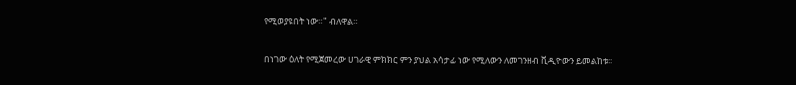የሚወያዩበት ነው።" ብለዋል።

በነገው ዕለት የሚጀመረው ሀገራዊ ምክክር ምን ያህል አሳታፊ ነው የሚለውን ለመገንዘብ ቪዲዮውን ይመልከቱ፡፡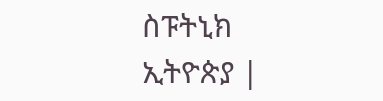ስፑትኒክ ኢትዮጵያ |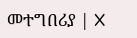መተግበሪያ | X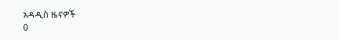አዳዲስ ዜናዎች
0